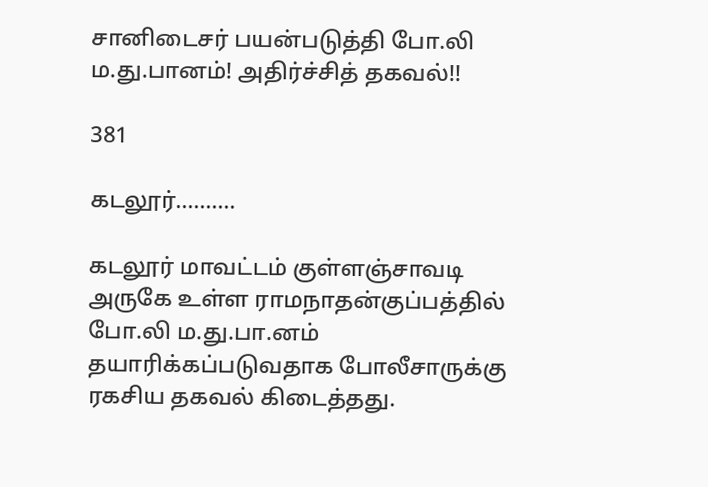சானிடைசர் பயன்படுத்தி போ.லி ம.து.பானம்! அதிர்ச்சித் தகவல்!!

381

கடலூர்……….

கடலூர் மாவட்டம் குள்ளஞ்சாவடி அருகே உள்ள ராமநாதன்குப்பத்தில் போ.லி ம.து.பா.னம் தயாரிக்கப்படுவதாக போலீசாருக்கு ரகசிய தகவல் கிடைத்தது.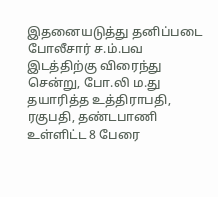இதனையடுத்து தனிப்படை போலீசார் ச.ம்.பவ இடத்திற்கு விரைந்து சென்று, போ.லி ம.து தயாரித்த உத்திராபதி, ரகுபதி, தண்டபாணி உள்ளிட்ட 8 பேரை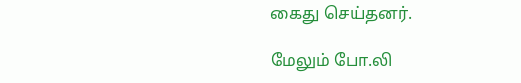கைது செய்தனர்.

மேலும் போ.லி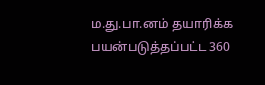ம.து.பா.னம் தயாரிக்க பயன்படுத்தப்பட்ட 360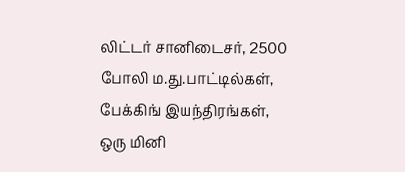லிட்டர் சானிடைசர், 2500 போலி ம.து.பாட்டில்கள், பேக்கிங் இயந்திரங்கள், ஒரு மினி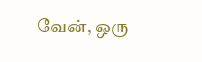வேன், ஒரு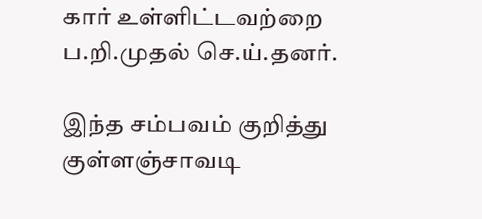கார் உள்ளிட்டவற்றை ப.றி.முதல் செ.ய்.தனர்.

இந்த சம்பவம் குறித்து குள்ளஞ்சாவடி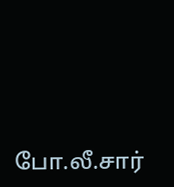போ.லீ.சார்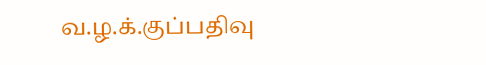வ.ழ.க்.குப்பதிவு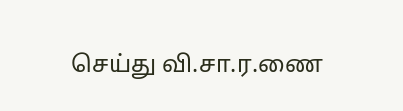செய்து வி.சா.ர.ணை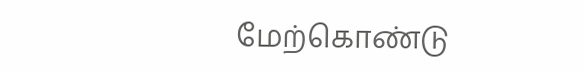மேற்கொண்டு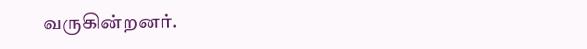வருகின்றனர்.